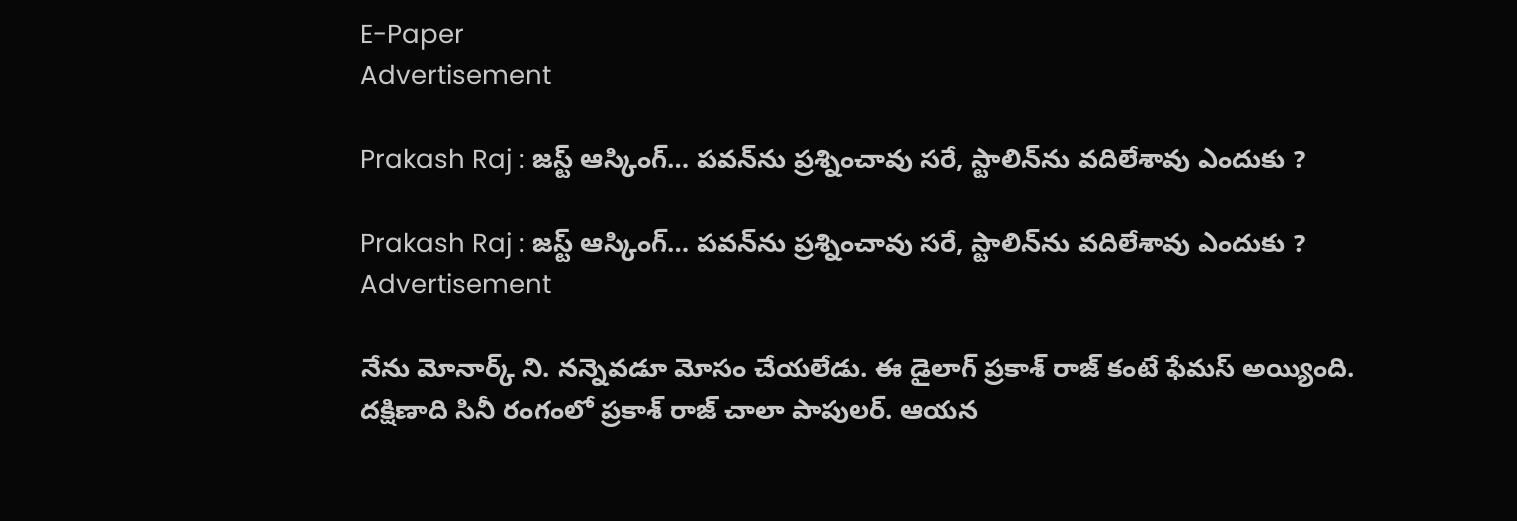E-Paper
Advertisement

Prakash Raj : జస్ట్ ఆస్కింగ్… పవన్‌ను ప్రశ్నించావు సరే, స్టాలిన్‌ను వదిలేశావు ఎందుకు ?

Prakash Raj : జస్ట్ ఆస్కింగ్… పవన్‌ను ప్రశ్నించావు సరే, స్టాలిన్‌ను వదిలేశావు ఎందుకు ?
Advertisement

నేను మోనార్క్ ని. నన్నెవడూ మోసం చేయలేడు. ఈ డైలాగ్ ప్రకాశ్ రాజ్ కంటే ఫేమస్ అయ్యింది. దక్షిణాది సినీ రంగంలో ప్రకాశ్ రాజ్ చాలా పాపులర్. ఆయన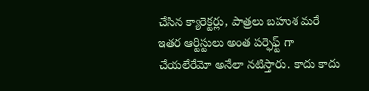చేసిన క్యారెక్టర్లు, పాత్రలు బహుశ మరే ఇతర ఆర్టిస్టులు అంత పర్ఫెఫ్ట్ గా చేయలేరేమో అనేలా నటిస్తారు. కాదు కాదు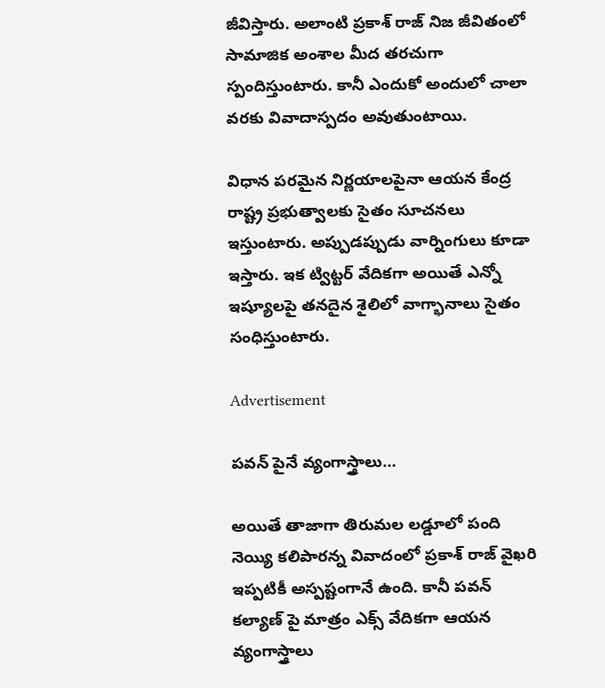జీవిస్తారు. అలాంటి ప్రకాశ్ రాజ్ నిజ జీవితంలో సామాజిక అంశాల మీద తరచుగా స్పందిస్తుంటారు. కానీ ఎందుకో అందులో చాలా వరకు వివాదాస్పదం అవుతుంటాయి.

విధాన పరమైన నిర్ణయాలపైనా ఆయన కేంద్ర రాష్ట్ర ప్రభుత్వాలకు సైతం సూచనలు ఇస్తుంటారు. అప్పుడప్పుడు వార్నింగులు కూడా ఇస్తారు. ఇక ట్విట్టర్ వేదికగా అయితే ఎన్నో ఇష్యూలపై తనదైన శైలిలో వాగ్భానాలు సైతం సంధిస్తుంటారు.

Advertisement

పవన్ పైనే వ్యంగాస్త్రాలు…

అయితే తాజాగా తిరుమల లడ్డూలో పంది నెయ్యి కలిపారన్న వివాదంలో ప్రకాశ్ రాజ్ వైఖరి ఇప్పటికీ అస్పష్టంగానే ఉంది. కానీ పవన్ కల్యాణ్ పై మాత్రం ఎక్స్ వేదికగా ఆయన వ్యంగాస్త్రాలు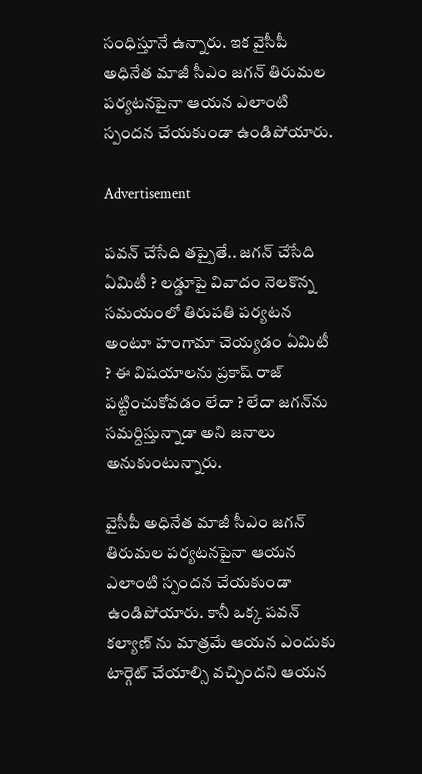సంధిస్తూనే ఉన్నారు. ఇక వైసీపీ అధినేత మాజీ సీఎం జగన్ తిరుమల పర్యటనపైనా ఆయన ఎలాంటి స్పందన చేయకుండా ఉండిపోయారు.

Advertisement

పవన్ చేసేది తప్పైతే.. జగన్ చేసేది ఏమిటీ ? లడ్డూపై వివాదం నెలకొన్న సమయంలో తిరుపతి పర్యటన అంటూ హంగామా చెయ్యడం ఏమిటీ ? ఈ విషయాలను ప్రకాష్ రాజ్ పట్టించుకోవడం లేదా ? లేదా జగన్‌ను సమర్దిస్తున్నాడా అని జనాలు అనుకుంటున్నారు.

వైసీపీ అధినేత మాజీ సీఎం జగన్ తిరుమల పర్యటనపైనా ఆయన ఎలాంటి స్పందన చేయకుండా ఉండిపోయారు. కానీ ఒక్క పవన్ కల్యాణ్ ను మాత్రమే ఆయన ఎందుకు టార్గెట్ చేయాల్సి వచ్చిందని ఆయన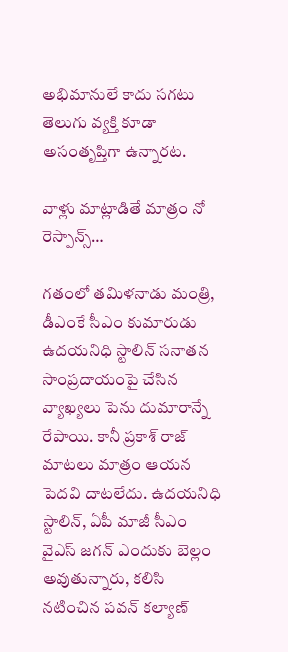అభిమానులే కాదు సగటు తెలుగు వ్యక్తి కూడా అసంతృప్తిగా ఉన్నారట.

వాళ్లు మాట్లాడితే మాత్రం నో రెస్పాన్స్…

గతంలో తమిళనాడు మంత్రి, డీఎంకే సీఎం కుమారుడు ఉదయనిధి స్టాలిన్ సనాతన సాంప్రదాయంపై చేసిన వ్యాఖ్యలు పెను దుమారాన్నే రేపాయి. కానీ ప్రకాశ్ రాజ్ మాటలు మాత్రం ఆయన పెదవి దాటలేదు. ఉదయనిధి స్టాలిన్, ఏపీ మాజీ సీఎం వైఎస్ జగన్ ఎందుకు బెల్లం అవుతున్నారు, కలిసి నటించిన పవన్ కల్యాణ్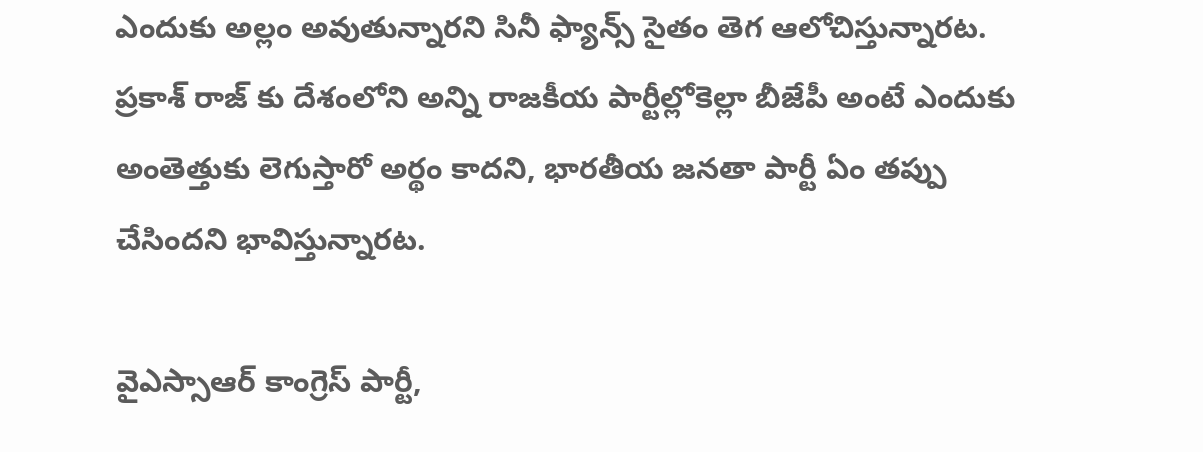ఎందుకు అల్లం అవుతున్నారని సినీ ఫ్యాన్స్ సైతం తెగ ఆలోచిస్తున్నారట. ప్రకాశ్ రాజ్ కు దేశంలోని అన్ని రాజకీయ పార్టీల్లోకెల్లా బీజేపీ అంటే ఎందుకు అంతెత్తుకు లెగుస్తారో అర్థం కాదని, భారతీయ జనతా పార్టీ ఏం తప్పు చేసిందని భావిస్తున్నారట.

వైఎస్సాఆర్ కాంగ్రెస్ పార్టీ,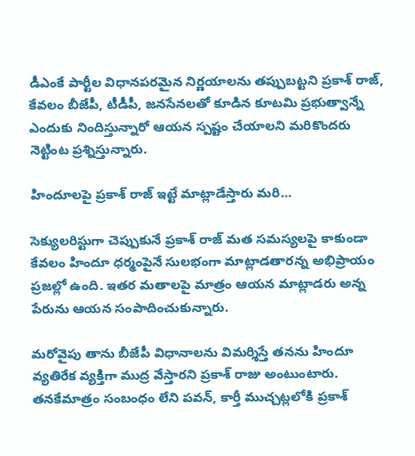డీఎంకే పార్టీల విధానపరమైన నిర్ణయాలను తప్పుబట్టని ప్రకాశ్ రాజ్, కేవలం బీజేపీ, టీడీపీ, జనసేనలతో కూడిన కూటమి ప్రభుత్వాన్నే ఎందుకు నిందిస్తున్నారో ఆయన స్పష్టం చేయాలని మరికొందరు నెట్టింట ప్రశ్నిస్తున్నారు.

హిందూలపై ప్రకాశ్ రాజ్ ఇట్టే మాట్లాడేస్తారు మరి…

సెక్యులరిస్టుగా చెప్పుకునే ప్రకాశ్ రాజ్ మత సమస్యలపై కాకుండా కేవలం హిందూ ధర్మంపైనే సులభంగా మాట్లాడతారన్న అభిప్రాయం ప్రజల్లో ఉంది. ఇతర మతాలపై మాత్రం ఆయన మాట్లాడరు అన్న పేరును ఆయన సంపాదించుకున్నారు.

మరోవైపు తాను బీజేపీ విధానాలను విమర్శిస్తే తనను హిందూ వ్యతిరేక వ్యక్తిగా ముద్ర వేస్తారని ప్రకాశ్ రాజు అంటుంటారు. త‌న‌కేమాత్రం సంబంధం లేని ప‌వ‌న్‌, కార్తీ ముచ్చట్లలోకి ప్ర‌కాశ్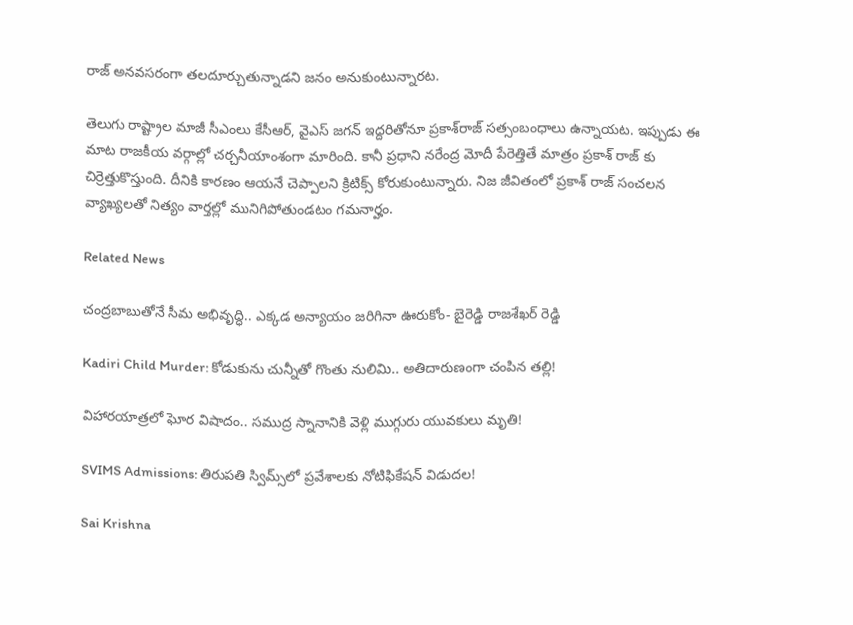రాజ్‌ అనవసరంగా త‌ల‌దూర్చుతున్నాడని జనం అనుకుంటున్నారట.

తెలుగు రాష్ట్రాల మాజీ సీఎంలు కేసీఆర్, వైఎస్ జగన్ ఇద్దరితోనూ ప్ర‌కాశ్‌రాజ్ సత్సంబంధాలు ఉన్నాయట. ఇప్పుడు ఈ మాట రాజ‌కీయ వ‌ర్గాల్లో చ‌ర్చనీయాంశంగా మారింది. కానీ ప్రధాని నరేంద్ర మోదీ పేరెత్తితే మాత్రం ప్రకాశ్ రాజ్ కు చిర్రెత్తుకొస్తుంది. దీనికి కారణం ఆయనే చెప్పాలని క్రిటిక్స్ కోరుకుంటున్నారు. నిజ జీవితంలో ప్ర‌కాశ్ రాజ్ సంచలన వ్యాఖ్యలతో నిత్యం వార్తల్లో మునిగిపోతుండటం గమనార్హం.

Related News

చంద్రబాబుతోనే సీమ అభివృద్ధి.. ఎక్కడ అన్యాయం జరిగినా ఊరుకోం- బైరెడ్డి రాజశేఖర్ రెడ్డి

Kadiri Child Murder: కోడుకును చున్నీతో గొంతు నులిమి.. అతిదారుణంగా చంపిన తల్లి!

విహారయాత్రలో ఘోర విషాదం.. సముద్ర స్నానానికి వెళ్లి ముగ్గురు యువకులు మృతి!

SVIMS Admissions: తిరుపతి స్విమ్స్‌లో ప్రవేశాలకు నోటిఫికేషన్ విడుదల!

Sai Krishna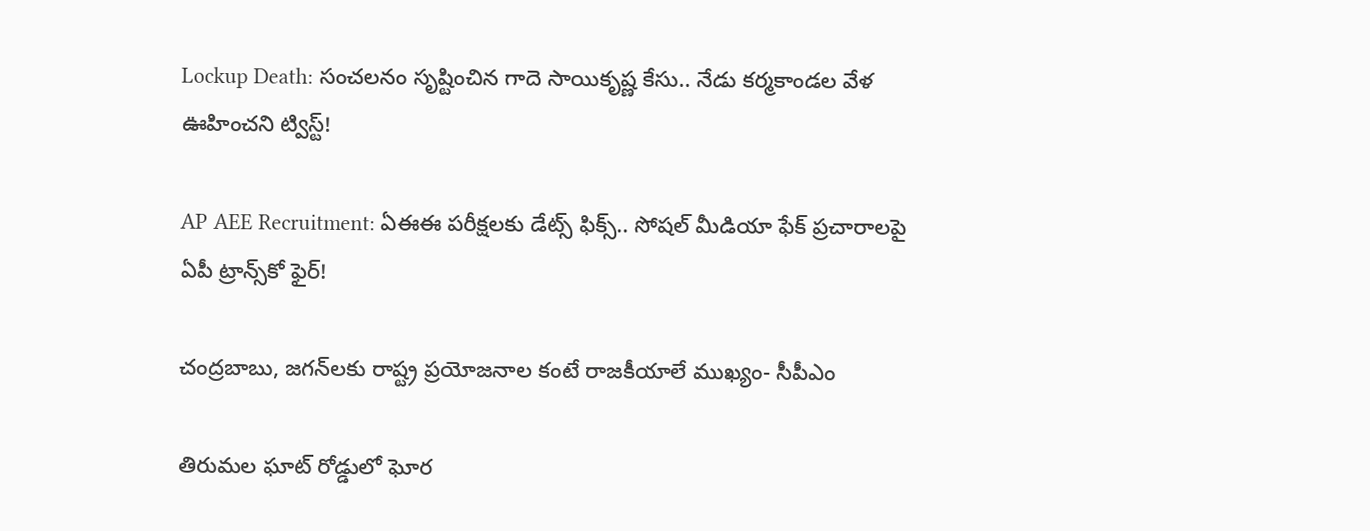Lockup Death: సంచలనం సృష్టించిన గాదె సాయికృష్ణ కేసు.. నేడు కర్మకాండల వేళ ఊహించని ట్విస్ట్!

AP AEE Recruitment: ఏఈఈ పరీక్షలకు డేట్స్ ఫిక్స్.. సోషల్ మీడియా ఫేక్ ప్రచారాలపై ఏపీ ట్రాన్స్‌కో ఫైర్!

చంద్రబాబు, జగన్‌లకు రాష్ట్ర ప్రయోజనాల కంటే రాజకీయాలే ముఖ్యం- సీపీఎం

తిరుమల ఘాట్ రోడ్డులో ఘోర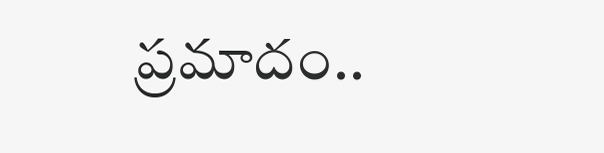ప్రమాదం..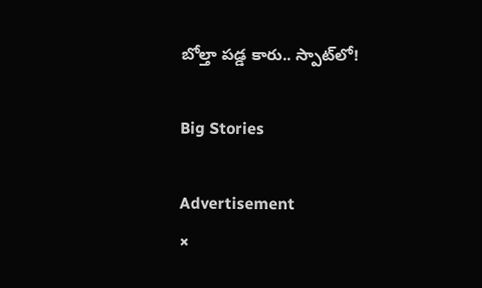బోల్తా పడ్డ కారు.. స్పాట్‌లో!

Big Stories

Advertisement
×